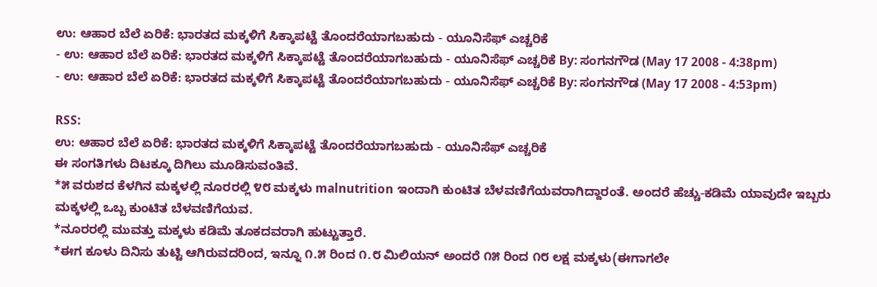ಉ: ಆಹಾರ ಬೆಲೆ ಏರಿಕೆ: ಭಾರತದ ಮಕ್ಕಳಿಗೆ ಸಿಕ್ಕಾಪಟ್ಟೆ ತೊಂದರೆಯಾಗಬಹುದು - ಯೂನಿಸೆಫ್ ಎಚ್ಚರಿಕೆ
- ಉ: ಆಹಾರ ಬೆಲೆ ಏರಿಕೆ: ಭಾರತದ ಮಕ್ಕಳಿಗೆ ಸಿಕ್ಕಾಪಟ್ಟೆ ತೊಂದರೆಯಾಗಬಹುದು - ಯೂನಿಸೆಫ್ ಎಚ್ಚರಿಕೆ By: ಸಂಗನಗೌಡ (May 17 2008 - 4:38pm)
- ಉ: ಆಹಾರ ಬೆಲೆ ಏರಿಕೆ: ಭಾರತದ ಮಕ್ಕಳಿಗೆ ಸಿಕ್ಕಾಪಟ್ಟೆ ತೊಂದರೆಯಾಗಬಹುದು - ಯೂನಿಸೆಫ್ ಎಚ್ಚರಿಕೆ By: ಸಂಗನಗೌಡ (May 17 2008 - 4:53pm)

RSS:
ಉ: ಆಹಾರ ಬೆಲೆ ಏರಿಕೆ: ಭಾರತದ ಮಕ್ಕಳಿಗೆ ಸಿಕ್ಕಾಪಟ್ಟೆ ತೊಂದರೆಯಾಗಬಹುದು - ಯೂನಿಸೆಫ್ ಎಚ್ಚರಿಕೆ
ಈ ಸಂಗತಿಗಳು ದಿಟಕ್ಕೂ ದಿಗಿಲು ಮೂಡಿಸುವಂತಿವೆ.
*೫ ವರುಶದ ಕೆಳಗಿನ ಮಕ್ಕಳಲ್ಲಿ ನೂರರಲ್ಲಿ ೪೮ ಮಕ್ಕಳು malnutrition ಇಂದಾಗಿ ಕುಂಟಿತ ಬೆಳವಣಿಗೆಯವರಾಗಿದ್ದಾರಂತೆ. ಅಂದರೆ ಹೆಚ್ಚು-ಕಡಿಮೆ ಯಾವುದೇ ಇಬ್ಬರು ಮಕ್ಕಳಲ್ಲಿ ಒಬ್ಬ ಕುಂಟಿತ ಬೆಳವಣಿಗೆಯವ.
*ನೂರರಲ್ಲಿ ಮುವತ್ತು ಮಕ್ಕಳು ಕಡಿಮೆ ತೂಕದವರಾಗಿ ಹುಟ್ಟುತ್ತಾರೆ.
*ಈಗ ಕೂಳು ದಿನಿಸು ತುಟ್ಟಿ ಆಗಿರುವದರಿಂದ, ಇನ್ನೂ ೧.೫ ರಿಂದ ೧.೮ ಮಿಲಿಯನ್ ಅಂದರೆ ೧೫ ರಿಂದ ೧೮ ಲಕ್ಷ ಮಕ್ಕಳು(ಈಗಾಗಲೇ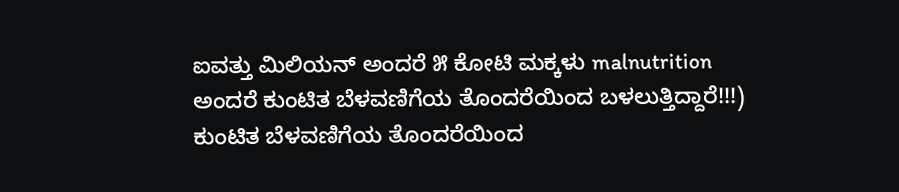ಐವತ್ತು ಮಿಲಿಯನ್ ಅಂದರೆ ೫ ಕೋಟಿ ಮಕ್ಕಳು malnutrition ಅಂದರೆ ಕುಂಟಿತ ಬೆಳವಣಿಗೆಯ ತೊಂದರೆಯಿಂದ ಬಳಲುತ್ತಿದ್ದಾರೆ!!!) ಕುಂಟಿತ ಬೆಳವಣಿಗೆಯ ತೊಂದರೆಯಿಂದ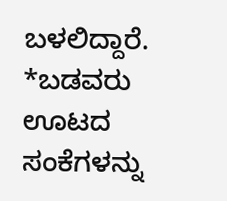ಬಳಲಿದ್ದಾರೆ.
*ಬಡವರು ಊಟದ ಸಂಕೆಗಳನ್ನು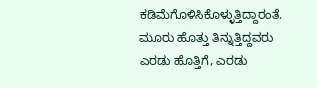ಕಡಿಮೆಗೊಳಿಸಿಕೊಳ್ಳುತ್ತಿದ್ದಾರಂತೆ. ಮೂರು ಹೊತ್ತು ತಿನ್ನುತ್ತಿದ್ದವರು ಎರಡು ಹೊತ್ತಿಗೆ, ಎರಡು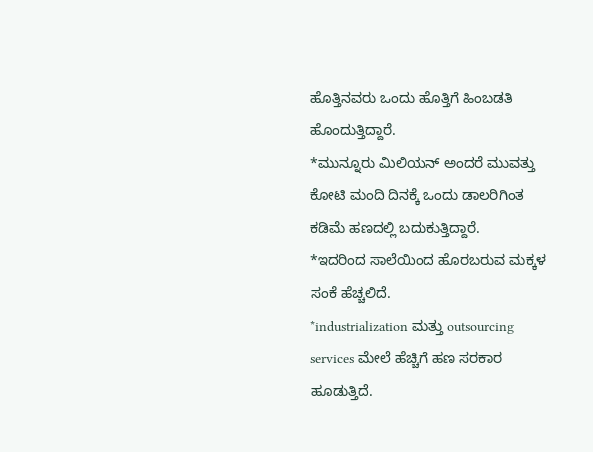ಹೊತ್ತಿನವರು ಒಂದು ಹೊತ್ತಿಗೆ ಹಿಂಬಡತಿ ಹೊಂದುತ್ತಿದ್ದಾರೆ.
*ಮುನ್ನೂರು ಮಿಲಿಯನ್ ಅಂದರೆ ಮುವತ್ತು ಕೋಟಿ ಮಂದಿ ದಿನಕ್ಕೆ ಒಂದು ಡಾಲರಿಗಿಂತ ಕಡಿಮೆ ಹಣದಲ್ಲಿ ಬದುಕುತ್ತಿದ್ದಾರೆ.
*ಇದರಿಂದ ಸಾಲೆಯಿಂದ ಹೊರಬರುವ ಮಕ್ಕಳ ಸಂಕೆ ಹೆಚ್ಚಲಿದೆ.
*industrialization ಮತ್ತು outsourcing services ಮೇಲೆ ಹೆಚ್ಚಿಗೆ ಹಣ ಸರಕಾರ ಹೂಡುತ್ತಿದೆ.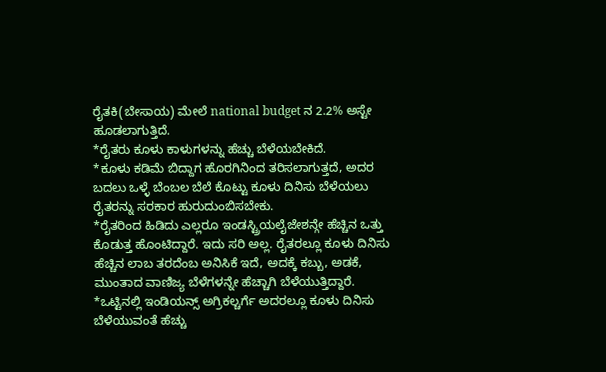ರೈತಕಿ(ಬೇಸಾಯ) ಮೇಲೆ national budget ನ 2.2% ಅಸ್ಟೇ ಹೂಡಲಾಗುತ್ತಿದೆ.
*ರೈತರು ಕೂಳು ಕಾಳುಗಳನ್ನು ಹೆಚ್ಚು ಬೆಳೆಯಬೇಕಿದೆ.
*ಕೂಳು ಕಡಿಮೆ ಬಿದ್ದಾಗ ಹೊರಗಿನಿಂದ ತರಿಸಲಾಗುತ್ತದೆ, ಅದರ ಬದಲು ಒಳ್ಳೆ ಬೆಂಬಲ ಬೆಲೆ ಕೊಟ್ಟು ಕೂಳು ದಿನಿಸು ಬೆಳೆಯಲು ರೈತರನ್ನು ಸರಕಾರ ಹುರುದುಂಬಿಸಬೇಕು.
*ರೈತರಿಂದ ಹಿಡಿದು ಎಲ್ಲರೂ ಇಂಡಸ್ಟ್ರಿಯಲೈಜೇಶನ್ಗೇ ಹೆಚ್ಚಿನ ಒತ್ತು ಕೊಡುತ್ತ ಹೊಂಟಿದ್ದಾರೆ. ಇದು ಸರಿ ಅಲ್ಲ. ರೈತರಲ್ಲೂ ಕೂಳು ದಿನಿಸು ಹೆಚ್ಚಿನ ಲಾಬ ತರದೆಂಬ ಅನಿಸಿಕೆ ಇದೆ, ಅದಕ್ಕೆ ಕಬ್ಬು, ಅಡಕೆ, ಮುಂತಾದ ವಾಣಿಜ್ಯ ಬೆಳೆಗಳನ್ನೇ ಹೆಚ್ಚಾಗಿ ಬೆಳೆಯುತ್ತಿದ್ದಾರೆ.
*ಒಟ್ಟಿನಲ್ಲಿ ಇಂಡಿಯನ್ಸ್ ಅಗ್ರಿಕಲ್ಚರ್ಗೆ ಅದರಲ್ಲೂ ಕೂಳು ದಿನಿಸು ಬೆಳೆಯುವಂತೆ ಹೆಚ್ಚು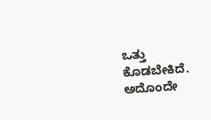ಒತ್ತು ಕೊಡಬೇಕಿದೆ. ಅದೊಂದೇ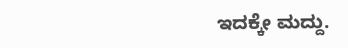ಇದಕ್ಕೇ ಮದ್ದು.